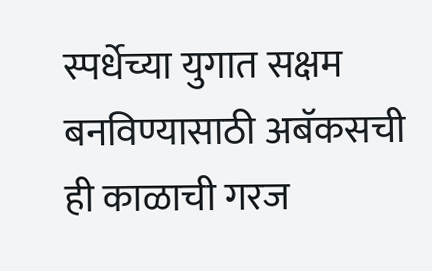स्पर्धेच्या युगात सक्षम बनविण्यासाठी अबॅकसची ही काळाची गरज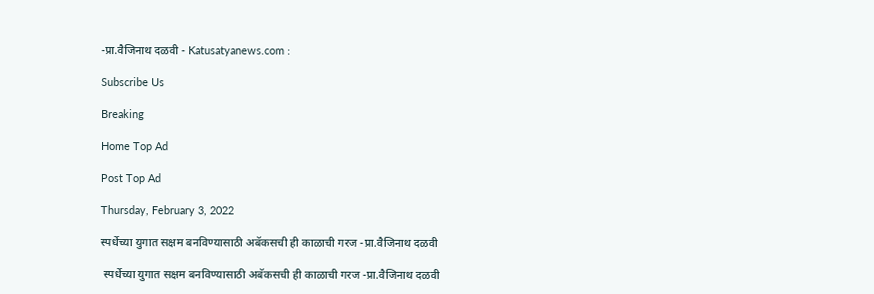-प्रा.वैजिनाथ दळवी - Katusatyanews.com :

Subscribe Us

Breaking

Home Top Ad

Post Top Ad

Thursday, February 3, 2022

स्पर्धेच्या युगात सक्षम बनविण्यासाठी अबॅकसची ही काळाची गरज -प्रा.वैजिनाथ दळवी

 स्पर्धेच्या युगात सक्षम बनविण्यासाठी अबॅकसची ही काळाची गरज -प्रा.वैजिनाथ दळवी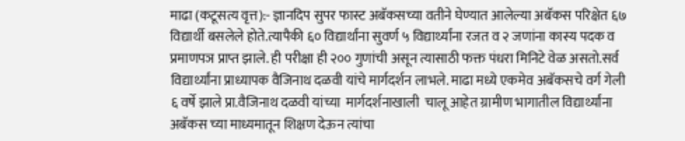माढा (कटूसत्य वृत्त):- ज्ञानदिप सुपर फास्ट अबॅकसच्या वतीने घेण्यात आलेल्या अबॅकस परिक्षेत ६७ विद्यार्थी बसलेले होते.त्यापैकी ६० विद्यार्थांना सुवर्ण ५ विद्यार्थ्यांना रजत व २ जणांना कास्य पदक व प्रमाणपञ प्राप्त झाले. ही परीक्षा ही २०० गुणांची असून त्यासाठी फक्त पंधरा मिनिटे वेळ असतो.सर्व विद्यार्थ्यांना प्राध्यापक वैजिनाथ दळवी यांचे मार्गदर्शन लाभले. माढा मध्ये एकमेव अबॅकसचे वर्ग गेली ६ वर्षे झाले प्रा.वैजिनाथ दळवी यांच्या  मार्गदर्शनाखाली  चालू आहेत ग्रामीण भागातील विद्यार्थ्यांना अबॅकस च्या माध्यमातून शिक्षण देऊन त्यांचा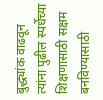बुद्ध्यांक वाढवून त्यांना पुढील स्पर्धेच्या शिक्षणासाठी सक्षम बनविण्यासाठी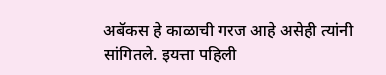अबॅकस हे काळाची गरज आहे असेही त्यांनी सांगितले. इयत्ता पहिली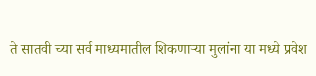ते सातवी च्या सर्व माध्यमातील शिकणाऱ्या मुलांना या मध्ये प्रवेश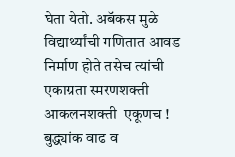घेता येतो. अबॅकस मुळे विद्यार्थ्यांची गणितात आवड निर्माण होते तसेच त्यांची एकाग्रता स्मरणशक्ती आकलनशक्ती  एकूणच ! बुद्ध्यांक वाढ व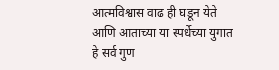आत्मविश्वास वाढ ही घडून येते आणि आताच्या या स्पर्धेच्या युगात हे सर्व गुण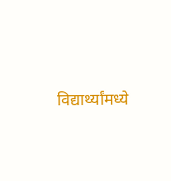विद्यार्थ्यांमध्ये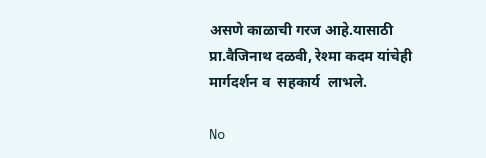असणे काळाची गरज आहे.यासाठी प्रा.वैजिनाथ दळवी, रेश्मा कदम यांचेही मार्गदर्शन व  सहकार्य  लाभले.

No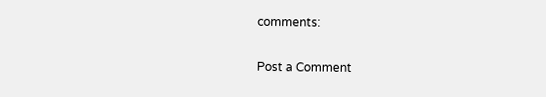comments:

Post a Comment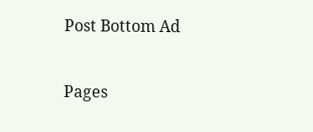Post Bottom Ad

Pages